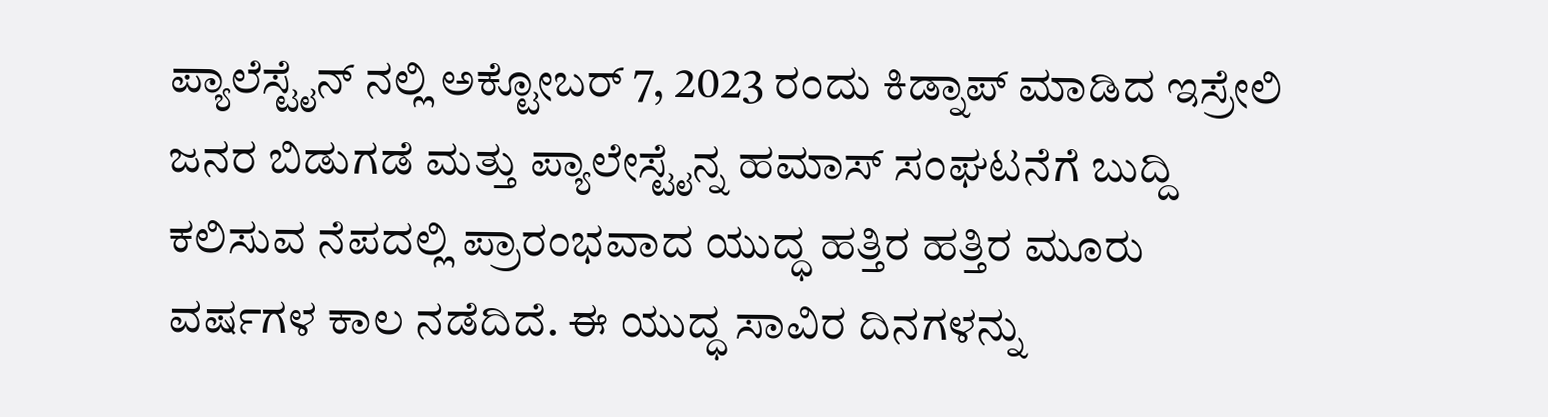ಪ್ಯಾಲೆಸ್ಟೈನ್ ನಲ್ಲಿ ಅಕ್ಟೋಬರ್ 7, 2023 ರಂದು ಕಿಡ್ನಾಪ್ ಮಾಡಿದ ಇಸ್ರೇಲಿ ಜನರ ಬಿಡುಗಡೆ ಮತ್ತು ಪ್ಯಾಲೇಸ್ಟೈನ್ನ ಹಮಾಸ್ ಸಂಘಟನೆಗೆ ಬುದ್ದಿ ಕಲಿಸುವ ನೆಪದಲ್ಲಿ ಪ್ರಾರಂಭವಾದ ಯುದ್ಧ ಹತ್ತಿರ ಹತ್ತಿರ ಮೂರು ವರ್ಷಗಳ ಕಾಲ ನಡೆದಿದೆ. ಈ ಯುದ್ಧ ಸಾವಿರ ದಿನಗಳನ್ನು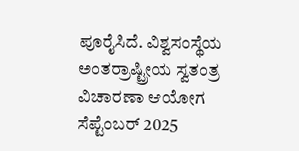ಪೂರೈಸಿದೆ. ವಿಶ್ವಸಂಸ್ಥೆಯ ಅಂತರ್ರಾಷ್ಟ್ರೀಯ ಸ್ವತಂತ್ರ ವಿಚಾರಣಾ ಆಯೋಗ ಸೆಪ್ಟೆಂಬರ್ 2025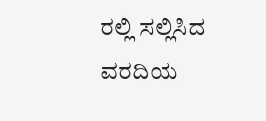ರಲ್ಲಿ ಸಲ್ಲಿಸಿದ ವರದಿಯ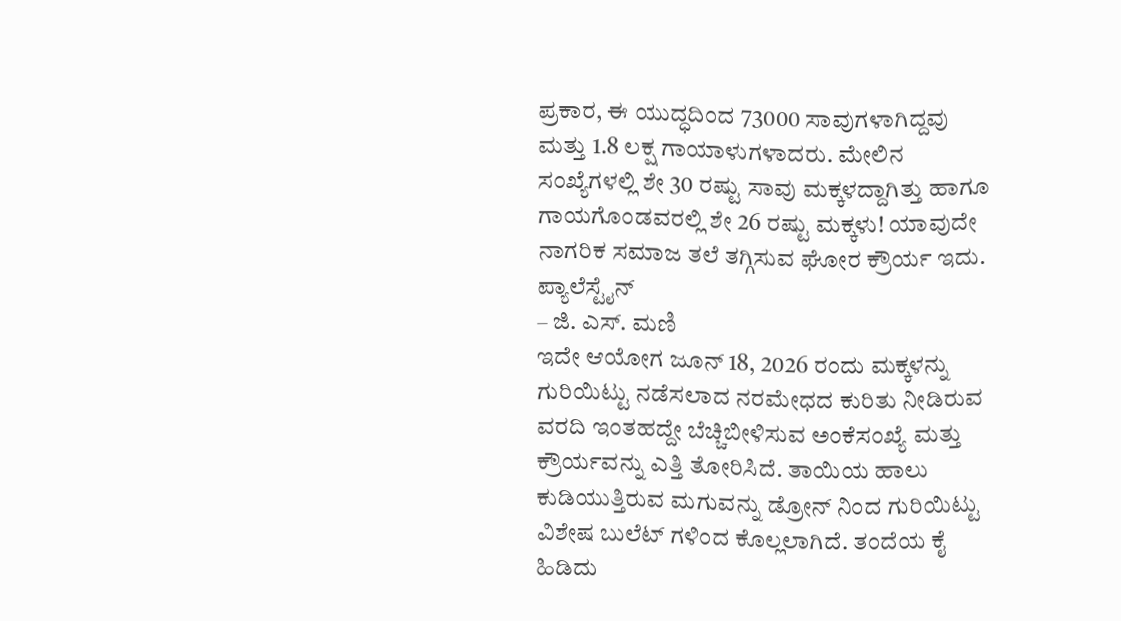ಪ್ರಕಾರ, ಈ ಯುದ್ಧದಿಂದ 73000 ಸಾವುಗಳಾಗಿದ್ದವು ಮತ್ತು 1.8 ಲಕ್ಷ ಗಾಯಾಳುಗಳಾದರು. ಮೇಲಿನ ಸಂಖ್ಯೆಗಳಲ್ಲಿ ಶೇ 30 ರಷ್ಟು ಸಾವು ಮಕ್ಕಳದ್ದಾಗಿತ್ತು ಹಾಗೂ ಗಾಯಗೊಂಡವರಲ್ಲಿ ಶೇ 26 ರಷ್ಟು ಮಕ್ಕಳು! ಯಾವುದೇ ನಾಗರಿಕ ಸಮಾಜ ತಲೆ ತಗ್ಗಿಸುವ ಘೋರ ಕ್ರೌರ್ಯ ಇದು. ಪ್ಯಾಲೆಸ್ಟೈನ್
– ಜಿ. ಎಸ್. ಮಣಿ
ಇದೇ ಆಯೋಗ ಜೂನ್ 18, 2026 ರಂದು ಮಕ್ಕಳನ್ನು ಗುರಿಯಿಟ್ಟು ನಡೆಸಲಾದ ನರಮೇಧದ ಕುರಿತು ನೀಡಿರುವ ವರದಿ ಇಂತಹದ್ದೇ ಬೆಚ್ಚಿಬೀಳಿಸುವ ಅಂಕೆಸಂಖ್ಯೆ ಮತ್ತು ಕ್ರೌರ್ಯವನ್ನು ಎತ್ತಿ ತೋರಿಸಿದೆ. ತಾಯಿಯ ಹಾಲು ಕುಡಿಯುತ್ತಿರುವ ಮಗುವನ್ನು ಡ್ರೋನ್ ನಿಂದ ಗುರಿಯಿಟ್ಟು ವಿಶೇಷ ಬುಲೆಟ್ ಗಳಿಂದ ಕೊಲ್ಲಲಾಗಿದೆ. ತಂದೆಯ ಕೈ ಹಿಡಿದು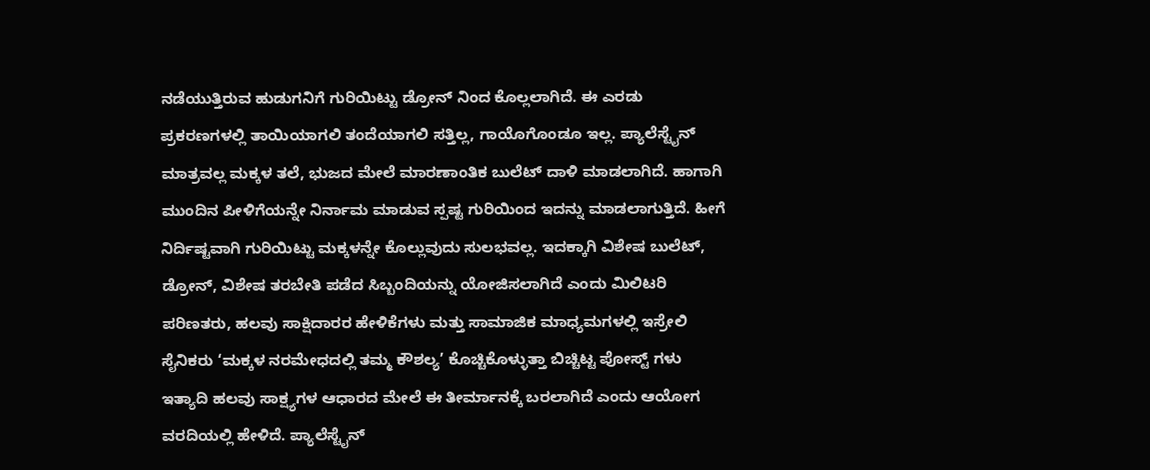ನಡೆಯುತ್ತಿರುವ ಹುಡುಗನಿಗೆ ಗುರಿಯಿಟ್ಟು ಡ್ರೋನ್ ನಿಂದ ಕೊಲ್ಲಲಾಗಿದೆ. ಈ ಎರಡು ಪ್ರಕರಣಗಳಲ್ಲಿ ತಾಯಿಯಾಗಲಿ ತಂದೆಯಾಗಲಿ ಸತ್ತಿಲ್ಲ, ಗಾಯೊಗೊಂಡೂ ಇಲ್ಲ. ಪ್ಯಾಲೆಸ್ಟೈನ್
ಮಾತ್ರವಲ್ಲ ಮಕ್ಕಳ ತಲೆ, ಭುಜದ ಮೇಲೆ ಮಾರಣಾಂತಿಕ ಬುಲೆಟ್ ದಾಳಿ ಮಾಡಲಾಗಿದೆ. ಹಾಗಾಗಿ ಮುಂದಿನ ಪೀಳಿಗೆಯನ್ನೇ ನಿರ್ನಾಮ ಮಾಡುವ ಸ್ಪಷ್ಟ ಗುರಿಯಿಂದ ಇದನ್ನು ಮಾಡಲಾಗುತ್ತಿದೆ. ಹೀಗೆ ನಿರ್ದಿಷ್ಟವಾಗಿ ಗುರಿಯಿಟ್ಟು ಮಕ್ಕಳನ್ನೇ ಕೊಲ್ಲುವುದು ಸುಲಭವಲ್ಲ. ಇದಕ್ಕಾಗಿ ವಿಶೇಷ ಬುಲೆಟ್, ಡ್ರೋನ್, ವಿಶೇಷ ತರಬೇತಿ ಪಡೆದ ಸಿಬ್ಬಂದಿಯನ್ನು ಯೋಜಿಸಲಾಗಿದೆ ಎಂದು ಮಿಲಿಟರಿ ಪರಿಣತರು, ಹಲವು ಸಾಕ್ಷಿದಾರರ ಹೇಳಿಕೆಗಳು ಮತ್ತು ಸಾಮಾಜಿಕ ಮಾಧ್ಯಮಗಳಲ್ಲಿ ಇಸ್ರೇಲಿ ಸೈನಿಕರು ‘ಮಕ್ಕಳ ನರಮೇಧದಲ್ಲಿ ತಮ್ಮ ಕೌಶಲ್ಯ’ ಕೊಚ್ಚಿಕೊಳ್ಳುತ್ತಾ ಬಿಚ್ಚಿಟ್ಟ ಪೋಸ್ಟ್ ಗಳು ಇತ್ಯಾದಿ ಹಲವು ಸಾಕ್ಷ್ಯಗಳ ಆಧಾರದ ಮೇಲೆ ಈ ತೀರ್ಮಾನಕ್ಕೆ ಬರಲಾಗಿದೆ ಎಂದು ಆಯೋಗ ವರದಿಯಲ್ಲಿ ಹೇಳಿದೆ. ಪ್ಯಾಲೆಸ್ಟೈನ್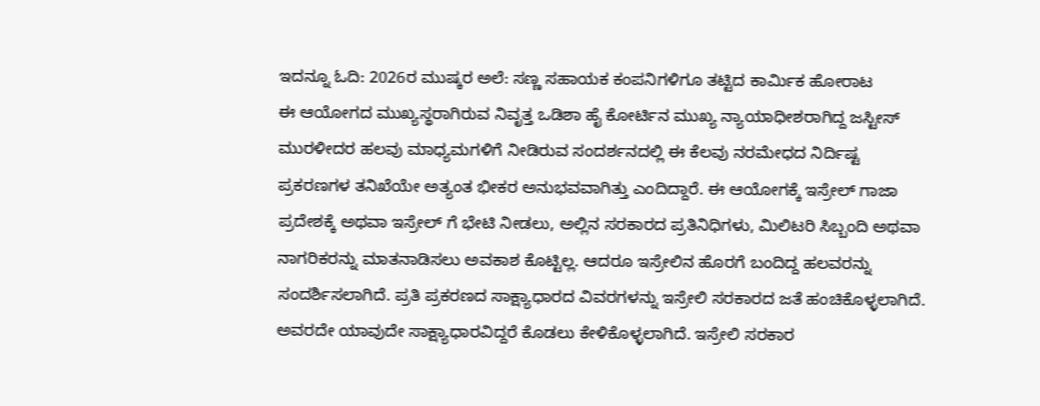ಇದನ್ನೂ ಓದಿ: 2026ರ ಮುಷ್ಕರ ಅಲೆ: ಸಣ್ಣ ಸಹಾಯಕ ಕಂಪನಿಗಳಿಗೂ ತಟ್ಟಿದ ಕಾರ್ಮಿಕ ಹೋರಾಟ
ಈ ಆಯೋಗದ ಮುಖ್ಯಸ್ಥರಾಗಿರುವ ನಿವೃತ್ತ ಒಡಿಶಾ ಹೈ ಕೋರ್ಟಿನ ಮುಖ್ಯ ನ್ಯಾಯಾಧೀಶರಾಗಿದ್ದ ಜಸ್ಟೀಸ್ ಮುರಳೀದರ ಹಲವು ಮಾಧ್ಯಮಗಳಿಗೆ ನೀಡಿರುವ ಸಂದರ್ಶನದಲ್ಲಿ ಈ ಕೆಲವು ನರಮೇಧದ ನಿರ್ದಿಷ್ಟ ಪ್ರಕರಣಗಳ ತನಿಖೆಯೇ ಅತ್ಯಂತ ಭೀಕರ ಅನುಭವವಾಗಿತ್ತು ಎಂದಿದ್ದಾರೆ. ಈ ಆಯೋಗಕ್ಕೆ ಇಸ್ರೇಲ್ ಗಾಜಾ ಪ್ರದೇಶಕ್ಕೆ ಅಥವಾ ಇಸ್ರೇಲ್ ಗೆ ಭೇಟಿ ನೀಡಲು, ಅಲ್ಲಿನ ಸರಕಾರದ ಪ್ರತಿನಿಧಿಗಳು, ಮಿಲಿಟರಿ ಸಿಬ್ಬಂದಿ ಅಥವಾ ನಾಗರಿಕರನ್ನು ಮಾತನಾಡಿಸಲು ಅವಕಾಶ ಕೊಟ್ಟಿಲ್ಲ. ಆದರೂ ಇಸ್ರೇಲಿನ ಹೊರಗೆ ಬಂದಿದ್ದ ಹಲವರನ್ನು ಸಂದರ್ಶಿಸಲಾಗಿದೆ. ಪ್ರತಿ ಪ್ರಕರಣದ ಸಾಕ್ಷ್ಯಾಧಾರದ ವಿವರಗಳನ್ನು ಇಸ್ರೇಲಿ ಸರಕಾರದ ಜತೆ ಹಂಚಿಕೊಳ್ಳಲಾಗಿದೆ. ಅವರದೇ ಯಾವುದೇ ಸಾಕ್ಷ್ಯಾಧಾರವಿದ್ದರೆ ಕೊಡಲು ಕೇಳಿಕೊಳ್ಳಲಾಗಿದೆ. ಇಸ್ರೇಲಿ ಸರಕಾರ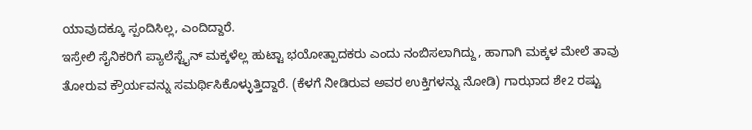ಯಾವುದಕ್ಕೂ ಸ್ಪಂದಿಸಿಲ್ಲ, ಎಂದಿದ್ದಾರೆ.
ಇಸ್ರೇಲಿ ಸೈನಿಕರಿಗೆ ಪ್ಯಾಲೆಸ್ಟೈನ್ ಮಕ್ಕಳೆಲ್ಲ ಹುಟ್ಟಾ ಭಯೋತ್ಪಾದಕರು ಎಂದು ನಂಬಿಸಲಾಗಿದ್ದು, ಹಾಗಾಗಿ ಮಕ್ಕಳ ಮೇಲೆ ತಾವು ತೋರುವ ಕ್ರೌರ್ಯವನ್ನು ಸಮರ್ಥಿಸಿಕೊಳ್ಳುತ್ತಿದ್ದಾರೆ. (ಕೆಳಗೆ ನೀಡಿರುವ ಅವರ ಉಕ್ತಿಗಳನ್ನು ನೋಡಿ) ಗಾಝಾದ ಶೇ2 ರಷ್ಟು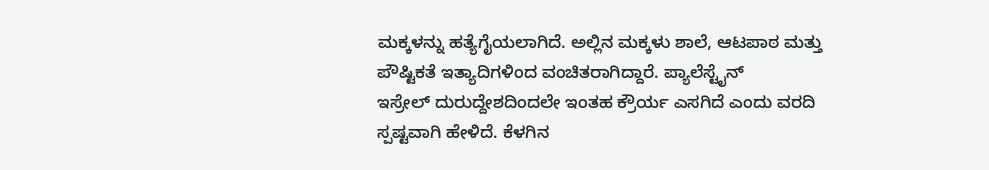ಮಕ್ಕಳನ್ನು ಹತ್ಯೆಗೈಯಲಾಗಿದೆ. ಅಲ್ಲಿನ ಮಕ್ಕಳು ಶಾಲೆ, ಆಟಪಾಠ ಮತ್ತು ಪೌಷ್ಟಿಕತೆ ಇತ್ಯಾದಿಗಳಿಂದ ವಂಚಿತರಾಗಿದ್ದಾರೆ. ಪ್ಯಾಲೆಸ್ಟೈನ್
ಇಸ್ರೇಲ್ ದುರುದ್ದೇಶದಿಂದಲೇ ಇಂತಹ ಕ್ರೌರ್ಯ ಎಸಗಿದೆ ಎಂದು ವರದಿ ಸ್ಪಷ್ಟವಾಗಿ ಹೇಳಿದೆ. ಕೆಳಗಿನ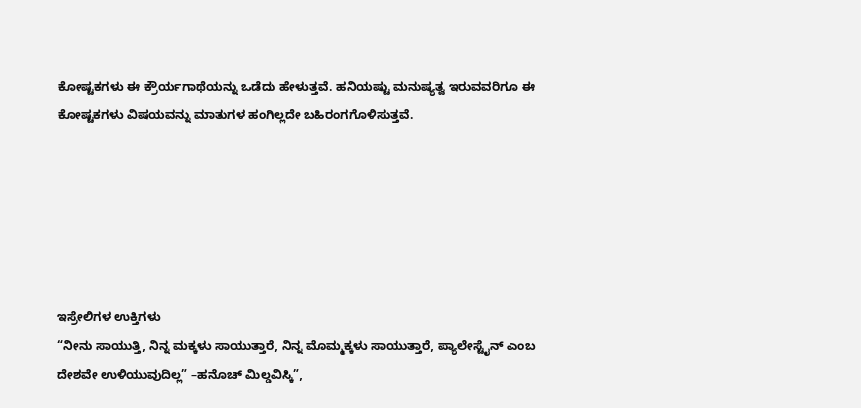ಕೋಷ್ಟಕಗಳು ಈ ಕ್ರೌರ್ಯಗಾಥೆಯನ್ನು ಒಡೆದು ಹೇಳುತ್ತವೆ. ಹನಿಯಷ್ಟು ಮನುಷ್ಯತ್ವ ಇರುವವರಿಗೂ ಈ ಕೋಷ್ಟಕಗಳು ವಿಷಯವನ್ನು ಮಾತುಗಳ ಹಂಗಿಲ್ಲದೇ ಬಹಿರಂಗಗೊಳಿಸುತ್ತವೆ.






ಇಸ್ರೇಲಿಗಳ ಉಕ್ತಿಗಳು
“ನೀನು ಸಾಯುತ್ತಿ, ನಿನ್ನ ಮಕ್ಕಳು ಸಾಯುತ್ತಾರೆ, ನಿನ್ನ ಮೊಮ್ಮಕ್ಕಳು ಸಾಯುತ್ತಾರೆ, ಪ್ಯಾಲೇಸ್ಟೈನ್ ಎಂಬ ದೇಶವೇ ಉಳಿಯುವುದಿಲ್ಲ” –ಹನೊಚ್ ಮಿಲ್ಡವಿಸ್ಕಿ”,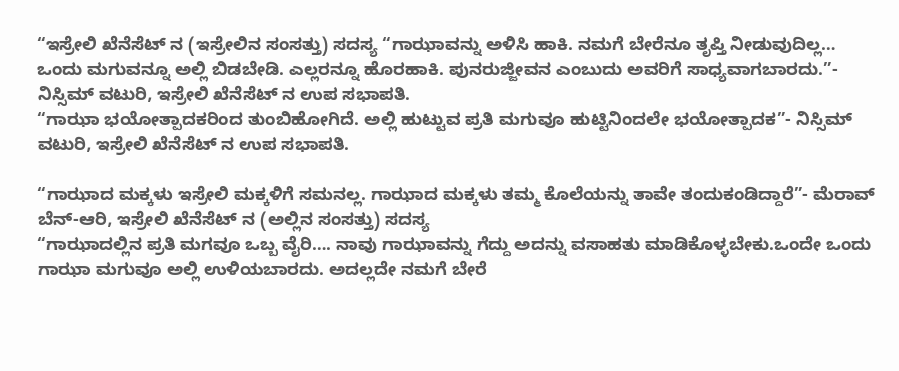“ಇಸ್ರೇಲಿ ಖೆನೆಸೆಟ್ ನ (ಇಸ್ರೇಲಿನ ಸಂಸತ್ತು) ಸದಸ್ಯ “ಗಾಝಾವನ್ನು ಅಳಿಸಿ ಹಾಕಿ. ನಮಗೆ ಬೇರೆನೂ ತೃಪ್ತಿ ನೀಡುವುದಿಲ್ಲ… ಒಂದು ಮಗುವನ್ನೂ ಅಲ್ಲಿ ಬಿಡಬೇಡಿ. ಎಲ್ಲರನ್ನೂ ಹೊರಹಾಕಿ. ಪುನರುಜ್ಜೀವನ ಎಂಬುದು ಅವರಿಗೆ ಸಾಧ್ಯವಾಗಬಾರದು.”- ನಿಸ್ಸಿಮ್ ವಟುರಿ, ಇಸ್ರೇಲಿ ಖೆನೆಸೆಟ್ ನ ಉಪ ಸಭಾಪತಿ.
“ಗಾಝಾ ಭಯೋತ್ಪಾದಕರಿಂದ ತುಂಬಿಹೋಗಿದೆ. ಅಲ್ಲಿ ಹುಟ್ಟುವ ಪ್ರತಿ ಮಗುವೂ ಹುಟ್ಟಿನಿಂದಲೇ ಭಯೋತ್ಪಾದಕ”- ನಿಸ್ಸಿಮ್ ವಟುರಿ, ಇಸ್ರೇಲಿ ಖೆನೆಸೆಟ್ ನ ಉಪ ಸಭಾಪತಿ.

“ಗಾಝಾದ ಮಕ್ಕಳು ಇಸ್ರೇಲಿ ಮಕ್ಕಳಿಗೆ ಸಮನಲ್ಲ. ಗಾಝಾದ ಮಕ್ಕಳು ತಮ್ಮ ಕೊಲೆಯನ್ನು ತಾವೇ ತಂದುಕಂಡಿದ್ದಾರೆ”- ಮೆರಾವ್ ಬೆನ್-ಆರಿ, ಇಸ್ರೇಲಿ ಖೆನೆಸೆಟ್ ನ (ಅಲ್ಲಿನ ಸಂಸತ್ತು) ಸದಸ್ಯ
“ಗಾಝಾದಲ್ಲಿನ ಪ್ರತಿ ಮಗವೂ ಒಬ್ಬ ವೈರಿ…. ನಾವು ಗಾಝಾವನ್ನು ಗೆದ್ದು ಅದನ್ನು ವಸಾಹತು ಮಾಡಿಕೊಳ್ಳಬೇಕು.ಒಂದೇ ಒಂದು ಗಾಝಾ ಮಗುವೂ ಅಲ್ಲಿ ಉಳಿಯಬಾರದು. ಅದಲ್ಲದೇ ನಮಗೆ ಬೇರೆ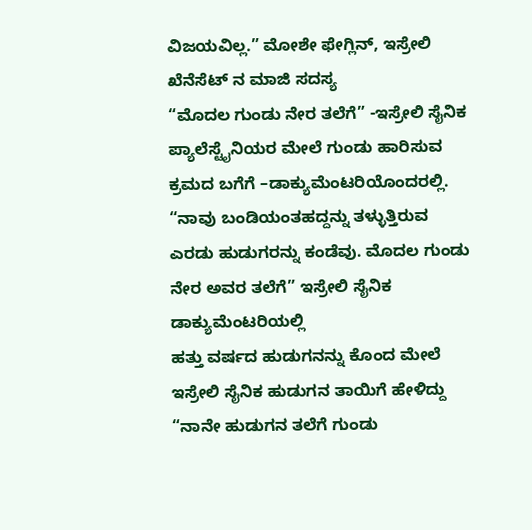ವಿಜಯವಿಲ್ಲ.” ಮೋಶೇ ಫೇಗ್ಲಿನ್, ಇಸ್ರೇಲಿ ಖೆನೆಸೆಟ್ ನ ಮಾಜಿ ಸದಸ್ಯ
“ಮೊದಲ ಗುಂಡು ನೇರ ತಲೆಗೆ” -ಇಸ್ರೇಲಿ ಸೈನಿಕ ಪ್ಯಾಲೆಸ್ಟೈನಿಯರ ಮೇಲೆ ಗುಂಡು ಹಾರಿಸುವ ಕ್ರಮದ ಬಗೆಗೆ –ಡಾಕ್ಯುಮೆಂಟರಿಯೊಂದರಲ್ಲಿ.
“ನಾವು ಬಂಡಿಯಂತಹದ್ದನ್ನು ತಳ್ಳುತ್ತಿರುವ ಎರಡು ಹುಡುಗರನ್ನು ಕಂಡೆವು. ಮೊದಲ ಗುಂಡು ನೇರ ಅವರ ತಲೆಗೆ” ಇಸ್ರೇಲಿ ಸೈನಿಕ ಡಾಕ್ಯುಮೆಂಟರಿಯಲ್ಲಿ
ಹತ್ತು ವರ್ಷದ ಹುಡುಗನನ್ನು ಕೊಂದ ಮೇಲೆ ಇಸ್ರೇಲಿ ಸೈನಿಕ ಹುಡುಗನ ತಾಯಿಗೆ ಹೇಳಿದ್ದು “ನಾನೇ ಹುಡುಗನ ತಲೆಗೆ ಗುಂಡು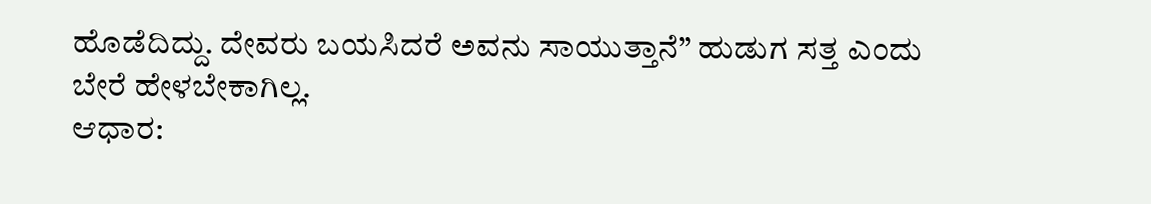ಹೊಡೆದಿದ್ದು. ದೇವರು ಬಯಸಿದರೆ ಅವನು ಸಾಯುತ್ತಾನೆ” ಹುಡುಗ ಸತ್ತ ಎಂದು ಬೇರೆ ಹೇಳಬೇಕಾಗಿಲ್ಲ.
ಆಧಾರ: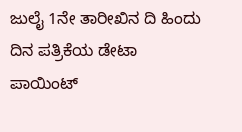ಜುಲೈ 1ನೇ ತಾರೀಖಿನ ದಿ ಹಿಂದು ದಿನ ಪತ್ರಿಕೆಯ ಡೇಟಾ ಪಾಯಿಂಟ್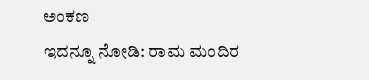ಅಂಕಣ
ಇದನ್ನೂ ನೋಡಿ: ರಾಮ ಮಂದಿರ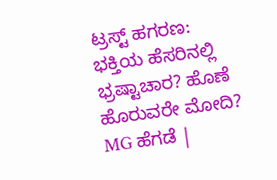ಟ್ರಸ್ಟ್ ಹಗರಣ: ಭಕ್ತಿಯ ಹೆಸರಿನಲ್ಲಿ ಭ್ರಷ್ಟಾಚಾರ? ಹೊಣೆ ಹೊರುವರೇ ಮೋದಿ? MG ಹೆಗಡೆ |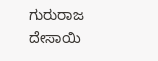ಗುರುರಾಜ ದೇಸಾಯಿ